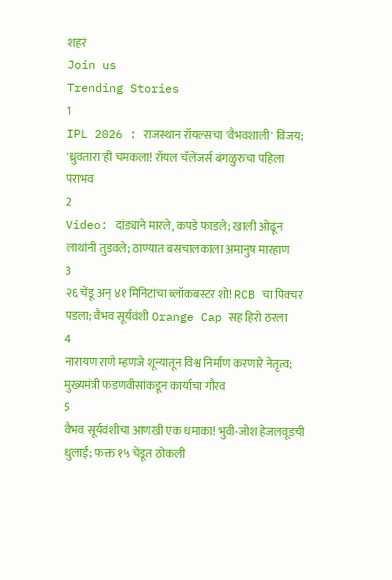शहरं
Join us
Trending Stories
1
IPL 2026 : राजस्थान रॉयल्सचा 'वैभवशाली' विजय; 'ध्रुवतारा'ही चमकला! रॉयल चॅलेंजर्स बंगळुरुचा पहिला पराभव
2
Video: दांड्याने मारले, कपडे फाडले; खाली ओढून लाथांनी तुडवले; ठाण्यात बसचालकाला अमानुष मारहाण
3
२६ चेंडू अन् ४१ मिनिटांचा ब्लॉकबस्टर शो! RCB चा पिक्चर पडला; वैभव सूर्यवंशी Orange Cap सह हिरो ठरला
4
नारायण राणे म्हणजे शून्यातून विश्व निर्माण करणारे नेतृत्व; मुख्यमंत्री फडणवीसांकडून कार्याचा गौरव
5
वैभव सूर्यवंशीचा आणखी एक धमाका! भुवी-जोश हेजलवूडची धुलाई; फक्त १५ चेंडूत ठोकली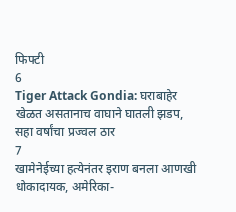फिफ्टी
6
Tiger Attack Gondia: घराबाहेर खेळत असतानाच वाघाने घातली झडप, सहा वर्षांचा प्रज्वल ठार
7
खामेनेईच्या हत्येनंतर इराण बनला आणखी धोकादायक, अमेरिका-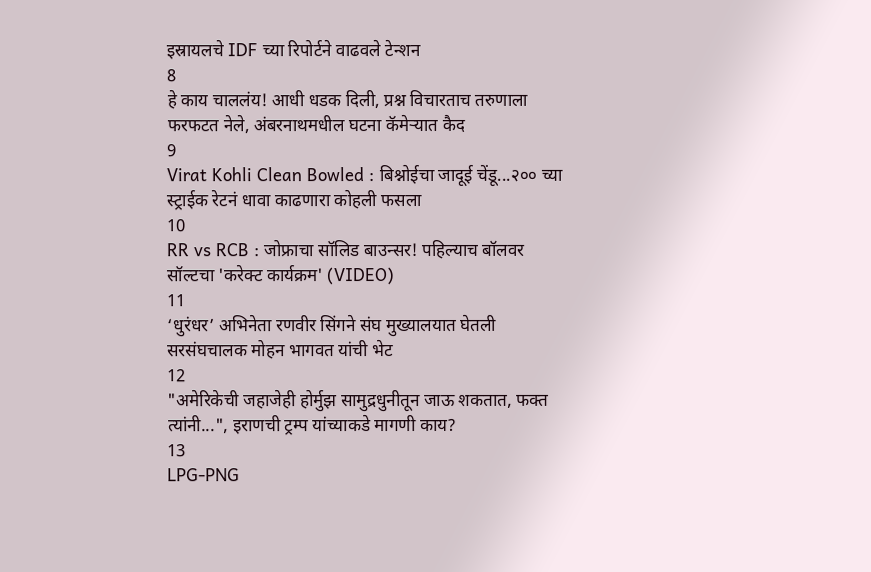इस्रायलचे IDF च्या रिपोर्टने वाढवले टेन्शन
8
हे काय चाललंय! आधी धडक दिली, प्रश्न विचारताच तरुणाला फरफटत नेले, अंबरनाथमधील घटना कॅमेऱ्यात कैद
9
Virat Kohli Clean Bowled : बिश्नोईचा जादूई चेंडू...२०० च्या स्ट्राईक रेटनं धावा काढणारा कोहली फसला
10
RR vs RCB : जोफ्राचा सॉलिड बाउन्सर! पहिल्याच बॉलवर सॉल्टचा 'करेक्ट कार्यक्रम' (VIDEO)
11
‘धुरंधर’ अभिनेता रणवीर सिंगने संघ मुख्यालयात घेतली सरसंघचालक मोहन भागवत यांची भेट
12
"अमेरिकेची जहाजेही होर्मुझ सामुद्रधुनीतून जाऊ शकतात, फक्त त्यांनी...", इराणची ट्रम्प यांच्याकडे मागणी काय?
13
LPG-PNG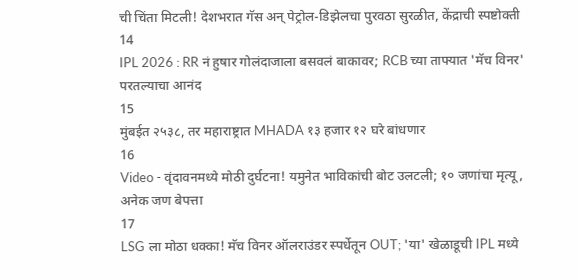ची चिंता मिटली! देशभरात गॅस अन् पेट्रोल-डिझेलचा पुरवठा सुरळीत, केंद्राची स्पष्टोक्ती
14
IPL 2026 : RR नं हुषार गोलंदाजाला बसवलं बाकावर; RCB च्या ताफ्यात 'मॅच विनर' परतल्याचा आनंद
15
मुंबईत २५३८, तर महाराष्ट्रात MHADA १३ हजार १२ घरे बांधणार
16
Video - वृंदावनमध्ये मोठी दुर्घटना! यमुनेत भाविकांची बोट उलटली; १० जणांचा मृत्यू, अनेक जण बेपत्ता
17
LSG ला मोठा धक्का! मॅच विनर ऑलराउंडर स्पर्धेतून OUT; 'या' खेळाडूची IPL मध्ये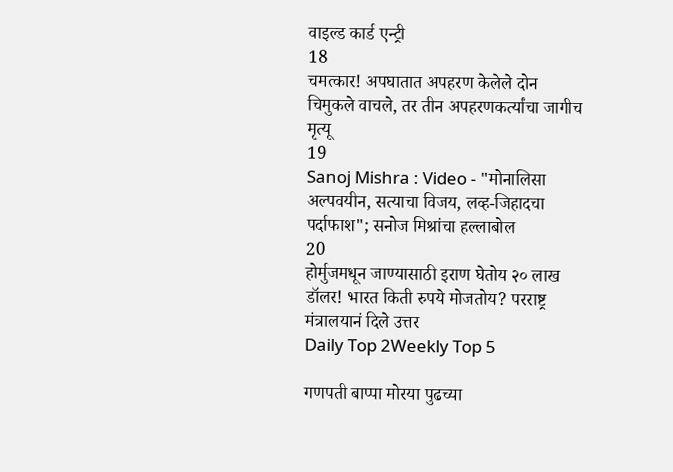वाइल्ड कार्ड एन्ट्री
18
चमत्कार! अपघातात अपहरण केलेले दोन चिमुकले वाचले, तर तीन अपहरणकर्त्यांचा जागीच मृत्यू
19
Sanoj Mishra : Video - "मोनालिसा अल्पवयीन, सत्याचा विजय, लव्ह-जिहादचा पर्दाफाश"; सनोज मिश्रांचा हल्लाबोल
20
होर्मुजमधून जाण्यासाठी इराण घेतोय २० लाख डॉलर! भारत किती रुपये मोजतोय? परराष्ट्र मंत्रालयानं दिले उत्तर
Daily Top 2Weekly Top 5

गणपती बाप्पा मोरया पुढच्या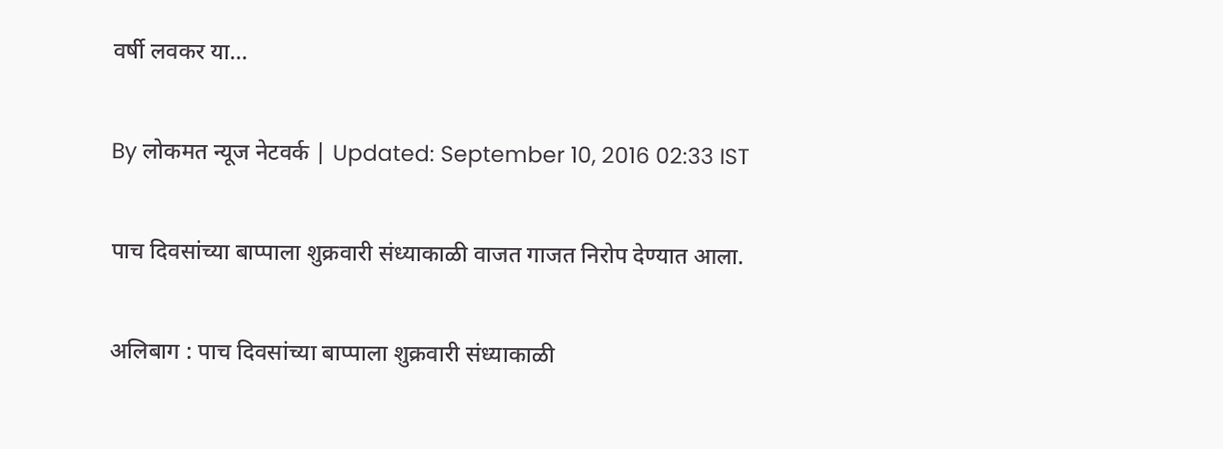वर्षी लवकर या...

By लोकमत न्यूज नेटवर्क | Updated: September 10, 2016 02:33 IST

पाच दिवसांच्या बाप्पाला शुक्रवारी संध्याकाळी वाजत गाजत निरोप देण्यात आला.

अलिबाग : पाच दिवसांच्या बाप्पाला शुक्रवारी संध्याकाळी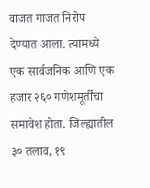वाजत गाजत निरोप देण्यात आला. त्यामध्ये एक सार्वजनिक आणि एक हजार २६० गणेशमूर्तींचा समावेश होता. जिल्ह्यातील ३० तलाव, १९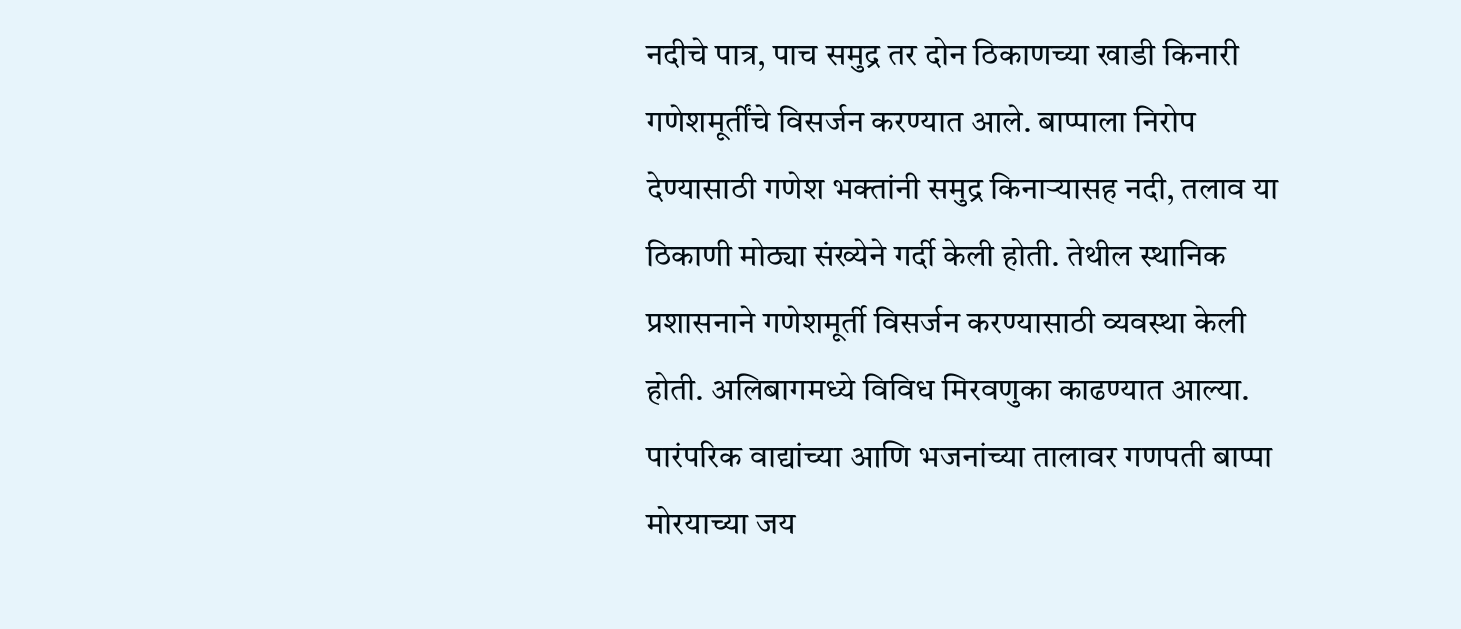नदीचे पात्र, पाच समुद्र तर दोन ठिकाणच्या खाडी किनारी गणेशमूर्तींचे विसर्जन करण्यात आले. बाप्पाला निरोप देण्यासाठी गणेश भक्तांनी समुद्र किनाऱ्यासह नदी, तलाव या ठिकाणी मोठ्या संख्येने गर्दी केली होती. तेथील स्थानिक प्रशासनाने गणेशमूर्ती विसर्जन करण्यासाठी व्यवस्था केली होती. अलिबागमध्ये विविध मिरवणुका काढण्यात आल्या. पारंपरिक वाद्यांच्या आणि भजनांच्या तालावर गणपती बाप्पा मोरयाच्या जय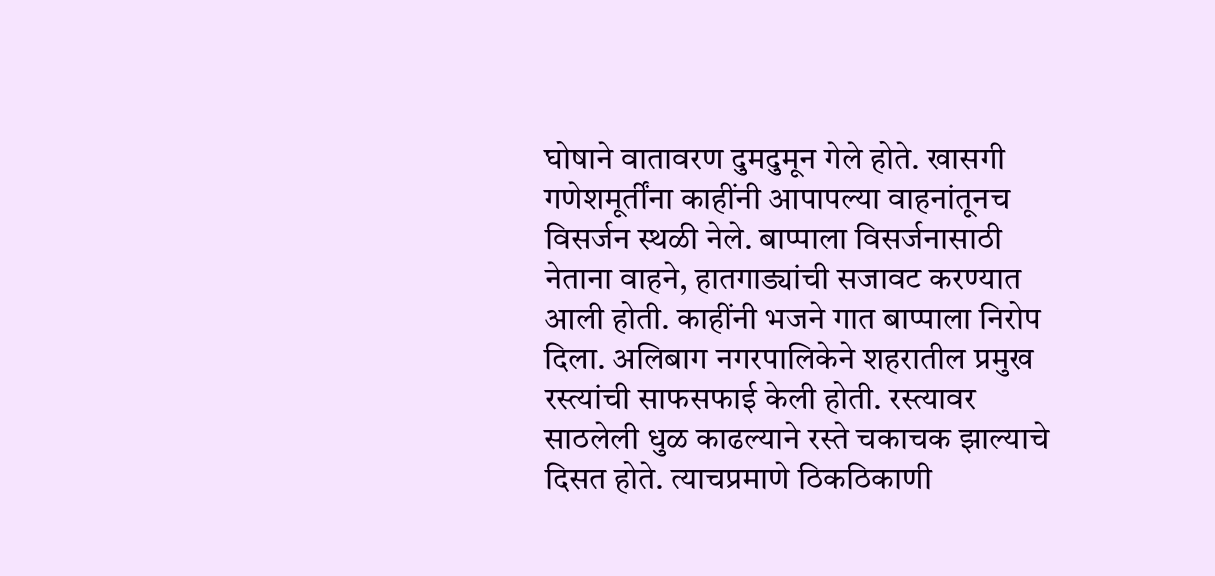घोषाने वातावरण दुमदुमून गेले होते. खासगी गणेशमूर्तींना काहींनी आपापल्या वाहनांतूनच विसर्जन स्थळी नेले. बाप्पाला विसर्जनासाठी नेताना वाहने, हातगाड्यांची सजावट करण्यात आली होती. काहींनी भजने गात बाप्पाला निरोप दिला. अलिबाग नगरपालिकेने शहरातील प्रमुख रस्त्यांची साफसफाई केली होती. रस्त्यावर साठलेली धुळ काढल्याने रस्ते चकाचक झाल्याचे दिसत होते. त्याचप्रमाणे ठिकठिकाणी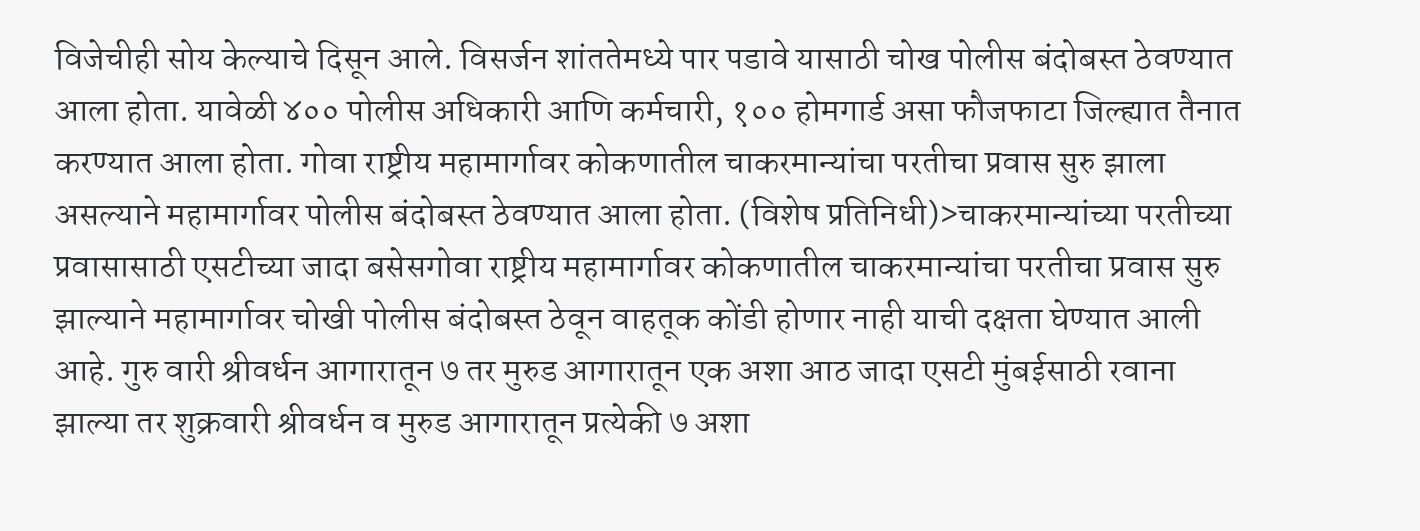विजेचीही सोय केल्याचे दिसून आले. विसर्जन शांततेमध्ये पार पडावे यासाठी चोख पोलीस बंदोबस्त ठेवण्यात आला होता. यावेळी ४०० पोलीस अधिकारी आणि कर्मचारी, १०० होमगार्ड असा फौजफाटा जिल्ह्यात तैनात करण्यात आला होता. गोवा राष्ट्रीय महामार्गावर कोकणातील चाकरमान्यांचा परतीचा प्रवास सुरु झाला असल्याने महामार्गावर पोलीस बंदोबस्त ठेवण्यात आला होता. (विशेष प्रतिनिधी)>चाकरमान्यांच्या परतीच्या प्रवासासाठी एसटीच्या जादा बसेसगोवा राष्ट्रीय महामार्गावर कोकणातील चाकरमान्यांचा परतीचा प्रवास सुरु झाल्याने महामार्गावर चोखी पोलीस बंदोबस्त ठेवून वाहतूक कोंडी होणार नाही याची दक्षता घेण्यात आली आहे. गुरु वारी श्रीवर्धन आगारातून ७ तर मुरुड आगारातून एक अशा आठ जादा एसटी मुंबईसाठी रवाना झाल्या तर शुक्रवारी श्रीवर्धन व मुरुड आगारातून प्रत्येकी ७ अशा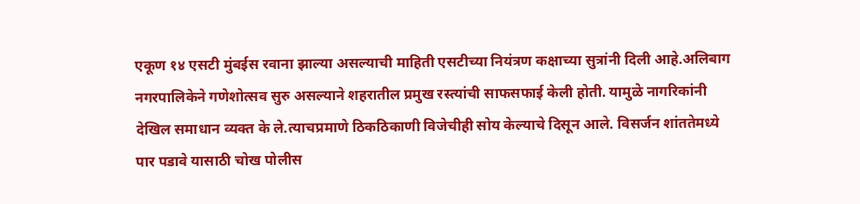एकूण १४ एसटी मुंबईस रवाना झाल्या असल्याची माहिती एसटीच्या नियंत्रण कक्षाच्या सुत्रांनी दिली आहे.अलिबाग नगरपालिकेने गणेशोत्सव सुरु असल्याने शहरातील प्रमुख रस्त्यांची साफसफाई केली होती. यामुळे नागरिकांनी देखिल समाधान व्यक्त के ले.त्याचप्रमाणे ठिकठिकाणी विजेचीही सोय केल्याचे दिसून आले. विसर्जन शांततेमध्ये पार पडावे यासाठी चोख पोलीस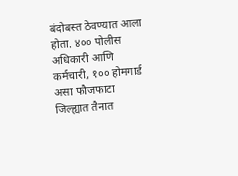बंदोबस्त ठेवण्यात आला होता. ४०० पोलीस अधिकारी आणि कर्मचारी, १०० होमगार्ड असा फौजफाटा जिल्ह्यात तैनात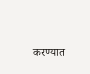करण्यात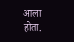आला होता.